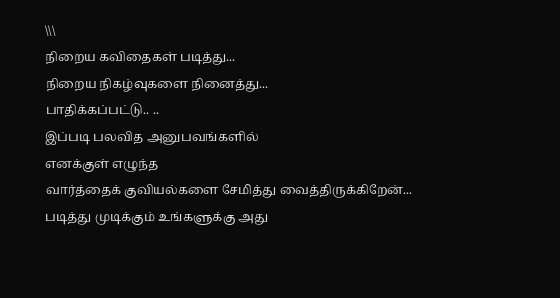\\\
நிறைய கவிதைகள் படித்து...
நிறைய நிகழ்வுகளை நினைத்து...
பாதிக்கப்பட்டு.. ..
இப்படி பலவித அனுபவங்களில்
எனக்குள் எழுந்த
வார்த்தைக் குவியல்களை சேமித்து வைத்திருக்கிறேன்...
படித்து முடிக்கும் உங்களுக்கு அது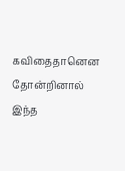கவிதைதானென தோன்றினால்
இந்த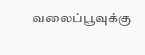வலைப்பூவுக்கு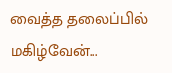வைத்த தலைப்பில் மகிழ்வேன்...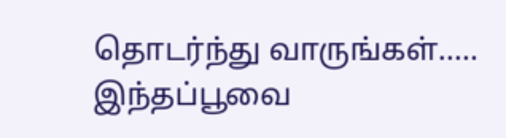தொடர்ந்து வாருங்கள்..... இந்தப்பூவை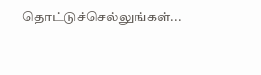தொட்டுச்செல்லுங்கள்...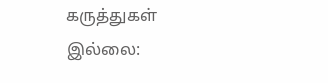கருத்துகள் இல்லை: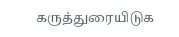கருத்துரையிடுக